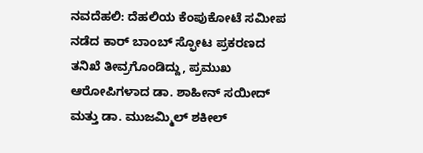ನವದೆಹಲಿ: ದೆಹಲಿಯ ಕೆಂಪುಕೋಟೆ ಸಮೀಪ ನಡೆದ ಕಾರ್ ಬಾಂಬ್ ಸ್ಫೋಟ ಪ್ರಕರಣದ ತನಿಖೆ ತೀವ್ರಗೊಂಡಿದ್ದು, ಪ್ರಮುಖ ಆರೋಪಿಗಳಾದ ಡಾ. ಶಾಹೀನ್ ಸಯೀದ್ ಮತ್ತು ಡಾ. ಮುಜಮ್ಮಿಲ್ ಶಕೀಲ್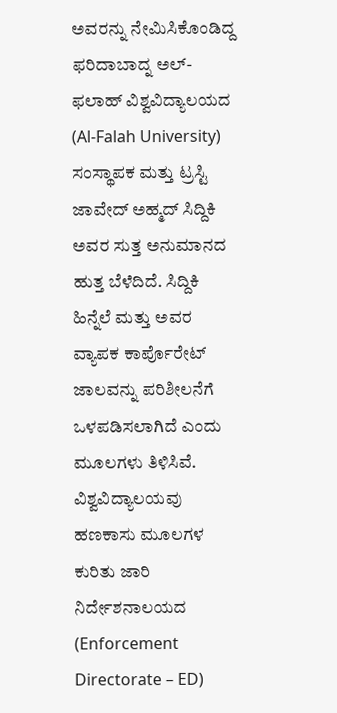ಅವರನ್ನು ನೇಮಿಸಿಕೊಂಡಿದ್ದ ಫರಿದಾಬಾದ್ನ ಅಲ್-ಫಲಾಹ್ ವಿಶ್ವವಿದ್ಯಾಲಯದ (Al-Falah University) ಸಂಸ್ಥಾಪಕ ಮತ್ತು ಟ್ರಸ್ಟಿ ಜಾವೇದ್ ಅಹ್ಮದ್ ಸಿದ್ದಿಕಿ ಅವರ ಸುತ್ತ ಅನುಮಾನದ ಹುತ್ತ ಬೆಳೆದಿದೆ. ಸಿದ್ದಿಕಿ ಹಿನ್ನೆಲೆ ಮತ್ತು ಅವರ ವ್ಯಾಪಕ ಕಾರ್ಪೊರೇಟ್ ಜಾಲವನ್ನು ಪರಿಶೀಲನೆಗೆ ಒಳಪಡಿಸಲಾಗಿದೆ ಎಂದು ಮೂಲಗಳು ತಿಳಿಸಿವೆ.
ವಿಶ್ವವಿದ್ಯಾಲಯವು ಹಣಕಾಸು ಮೂಲಗಳ ಕುರಿತು ಜಾರಿ ನಿರ್ದೇಶನಾಲಯದ (Enforcement Directorate – ED)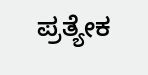ಪ್ರತ್ಯೇಕ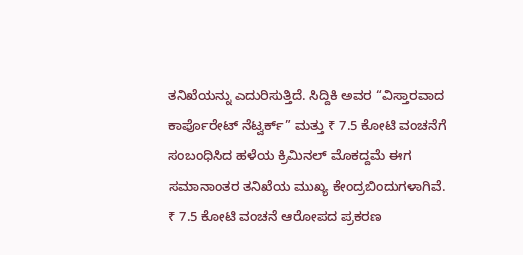ತನಿಖೆಯನ್ನು ಎದುರಿಸುತ್ತಿದೆ. ಸಿದ್ದಿಕಿ ಅವರ “ವಿಸ್ತಾರವಾದ ಕಾರ್ಪೊರೇಟ್ ನೆಟ್ವರ್ಕ್” ಮತ್ತು ₹ 7.5 ಕೋಟಿ ವಂಚನೆಗೆ ಸಂಬಂಧಿಸಿದ ಹಳೆಯ ಕ್ರಿಮಿನಲ್ ಮೊಕದ್ದಮೆ ಈಗ ಸಮಾನಾಂತರ ತನಿಖೆಯ ಮುಖ್ಯ ಕೇಂದ್ರಬಿಂದುಗಳಾಗಿವೆ.
₹ 7.5 ಕೋಟಿ ವಂಚನೆ ಆರೋಪದ ಪ್ರಕರಣ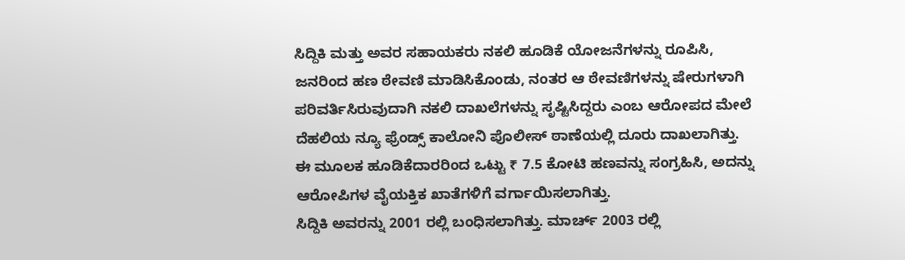ಸಿದ್ದಿಕಿ ಮತ್ತು ಅವರ ಸಹಾಯಕರು ನಕಲಿ ಹೂಡಿಕೆ ಯೋಜನೆಗಳನ್ನು ರೂಪಿಸಿ, ಜನರಿಂದ ಹಣ ಠೇವಣಿ ಮಾಡಿಸಿಕೊಂಡು, ನಂತರ ಆ ಠೇವಣಿಗಳನ್ನು ಷೇರುಗಳಾಗಿ ಪರಿವರ್ತಿಸಿರುವುದಾಗಿ ನಕಲಿ ದಾಖಲೆಗಳನ್ನು ಸೃಷ್ಟಿಸಿದ್ದರು ಎಂಬ ಆರೋಪದ ಮೇಲೆ ದೆಹಲಿಯ ನ್ಯೂ ಫ್ರೆಂಡ್ಸ್ ಕಾಲೋನಿ ಪೊಲೀಸ್ ಠಾಣೆಯಲ್ಲಿ ದೂರು ದಾಖಲಾಗಿತ್ತು. ಈ ಮೂಲಕ ಹೂಡಿಕೆದಾರರಿಂದ ಒಟ್ಟು ₹ 7.5 ಕೋಟಿ ಹಣವನ್ನು ಸಂಗ್ರಹಿಸಿ, ಅದನ್ನು ಆರೋಪಿಗಳ ವೈಯಕ್ತಿಕ ಖಾತೆಗಳಿಗೆ ವರ್ಗಾಯಿಸಲಾಗಿತ್ತು.
ಸಿದ್ದಿಕಿ ಅವರನ್ನು 2001 ರಲ್ಲಿ ಬಂಧಿಸಲಾಗಿತ್ತು. ಮಾರ್ಚ್ 2003 ರಲ್ಲಿ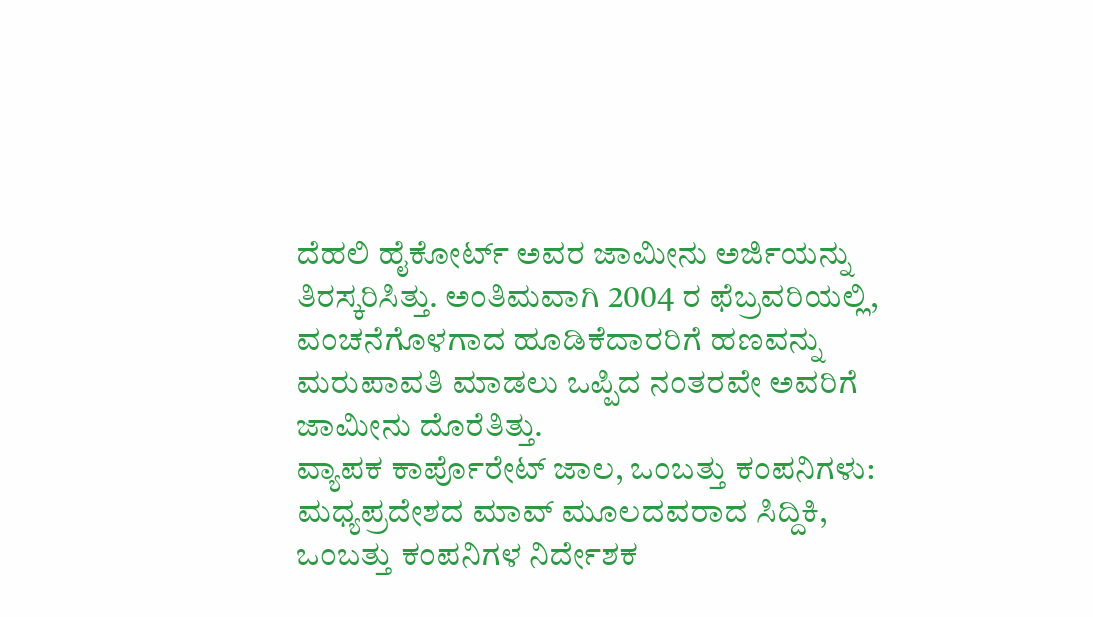ದೆಹಲಿ ಹೈಕೋರ್ಟ್ ಅವರ ಜಾಮೀನು ಅರ್ಜಿಯನ್ನು ತಿರಸ್ಕರಿಸಿತ್ತು. ಅಂತಿಮವಾಗಿ 2004 ರ ಫೆಬ್ರವರಿಯಲ್ಲಿ, ವಂಚನೆಗೊಳಗಾದ ಹೂಡಿಕೆದಾರರಿಗೆ ಹಣವನ್ನು ಮರುಪಾವತಿ ಮಾಡಲು ಒಪ್ಪಿದ ನಂತರವೇ ಅವರಿಗೆ ಜಾಮೀನು ದೊರೆತಿತ್ತು.
ವ್ಯಾಪಕ ಕಾರ್ಪೊರೇಟ್ ಜಾಲ, ಒಂಬತ್ತು ಕಂಪನಿಗಳು:
ಮಧ್ಯಪ್ರದೇಶದ ಮಾವ್ ಮೂಲದವರಾದ ಸಿದ್ದಿಕಿ, ಒಂಬತ್ತು ಕಂಪನಿಗಳ ನಿರ್ದೇಶಕ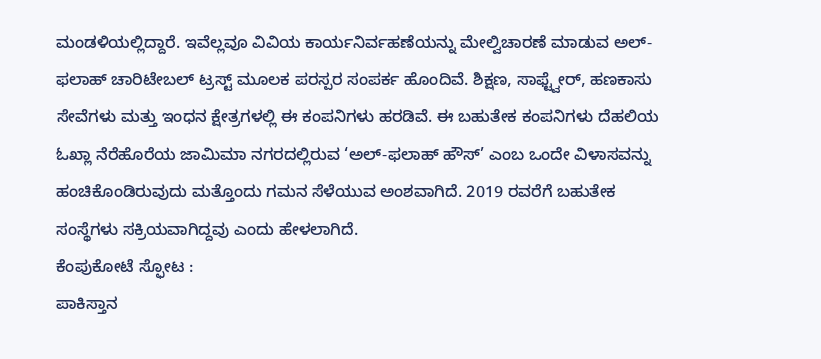ಮಂಡಳಿಯಲ್ಲಿದ್ದಾರೆ. ಇವೆಲ್ಲವೂ ವಿವಿಯ ಕಾರ್ಯನಿರ್ವಹಣೆಯನ್ನು ಮೇಲ್ವಿಚಾರಣೆ ಮಾಡುವ ಅಲ್-ಫಲಾಹ್ ಚಾರಿಟೇಬಲ್ ಟ್ರಸ್ಟ್ ಮೂಲಕ ಪರಸ್ಪರ ಸಂಪರ್ಕ ಹೊಂದಿವೆ. ಶಿಕ್ಷಣ, ಸಾಫ್ಟ್ವೇರ್, ಹಣಕಾಸು ಸೇವೆಗಳು ಮತ್ತು ಇಂಧನ ಕ್ಷೇತ್ರಗಳಲ್ಲಿ ಈ ಕಂಪನಿಗಳು ಹರಡಿವೆ. ಈ ಬಹುತೇಕ ಕಂಪನಿಗಳು ದೆಹಲಿಯ ಓಖ್ಲಾ ನೆರೆಹೊರೆಯ ಜಾಮಿಮಾ ನಗರದಲ್ಲಿರುವ ‘ಅಲ್-ಫಲಾಹ್ ಹೌಸ್’ ಎಂಬ ಒಂದೇ ವಿಳಾಸವನ್ನು ಹಂಚಿಕೊಂಡಿರುವುದು ಮತ್ತೊಂದು ಗಮನ ಸೆಳೆಯುವ ಅಂಶವಾಗಿದೆ. 2019 ರವರೆಗೆ ಬಹುತೇಕ ಸಂಸ್ಥೆಗಳು ಸಕ್ರಿಯವಾಗಿದ್ದವು ಎಂದು ಹೇಳಲಾಗಿದೆ.
ಕೆಂಪುಕೋಟೆ ಸ್ಫೋಟ :
ಪಾಕಿಸ್ತಾನ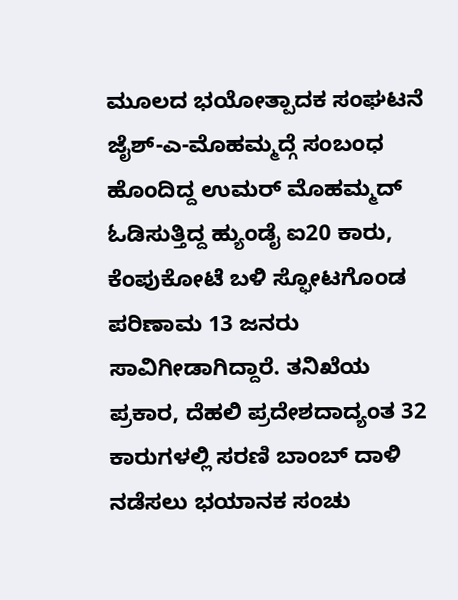ಮೂಲದ ಭಯೋತ್ಪಾದಕ ಸಂಘಟನೆ ಜೈಶ್-ಎ-ಮೊಹಮ್ಮದ್ಗೆ ಸಂಬಂಧ ಹೊಂದಿದ್ದ ಉಮರ್ ಮೊಹಮ್ಮದ್ ಓಡಿಸುತ್ತಿದ್ದ ಹ್ಯುಂಡೈ ಐ20 ಕಾರು, ಕೆಂಪುಕೋಟೆ ಬಳಿ ಸ್ಫೋಟಗೊಂಡ ಪರಿಣಾಮ 13 ಜನರು ಸಾವಿಗೀಡಾಗಿದ್ದಾರೆ. ತನಿಖೆಯ ಪ್ರಕಾರ, ದೆಹಲಿ ಪ್ರದೇಶದಾದ್ಯಂತ 32 ಕಾರುಗಳಲ್ಲಿ ಸರಣಿ ಬಾಂಬ್ ದಾಳಿ ನಡೆಸಲು ಭಯಾನಕ ಸಂಚು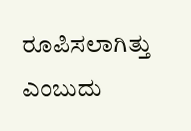ರೂಪಿಸಲಾಗಿತ್ತು ಎಂಬುದು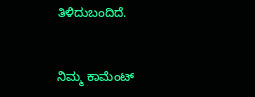ತಿಳಿದುಬಂದಿದೆ.


ನಿಮ್ಮ ಕಾಮೆಂಟ್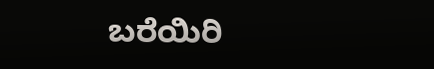ಬರೆಯಿರಿ